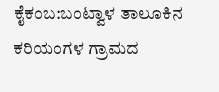ಕೈಕಂಬ:ಬಂಟ್ವಾಳ ತಾಲೂಕಿನ ಕರಿಯಂಗಳ ಗ್ರಾಮದ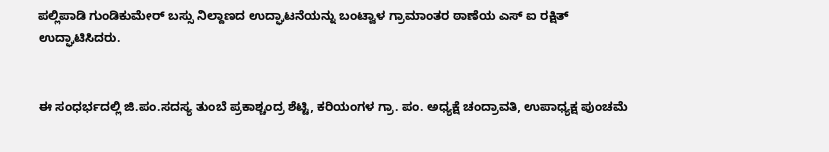ಪಲ್ಲಿಪಾಡಿ ಗುಂಡಿಕುಮೇರ್ ಬಸ್ಸು ನಿಲ್ದಾಣದ ಉದ್ಘಾಟನೆಯನ್ನು ಬಂಟ್ವಾಳ ಗ್ರಾಮಾಂತರ ಠಾಣೆಯ ಎಸ್ ಐ ರಕ್ಷಿತ್ ಉದ್ಘಾಟಿಸಿದರು.


ಈ ಸಂಧರ್ಭದಲ್ಲಿ ಜಿ.ಪಂ.ಸದಸ್ಯ ತುಂಬೆ ಪ್ರಕಾಶ್ಚಂದ್ರ ಶೆಟ್ಟಿ, ಕರಿಯಂಗಳ ಗ್ರಾ. ಪಂ. ಅಧ್ಯಕ್ಷೆ ಚಂದ್ರಾವತಿ, ಉಪಾಧ್ಯಕ್ಷ ಪುಂಚಮೆ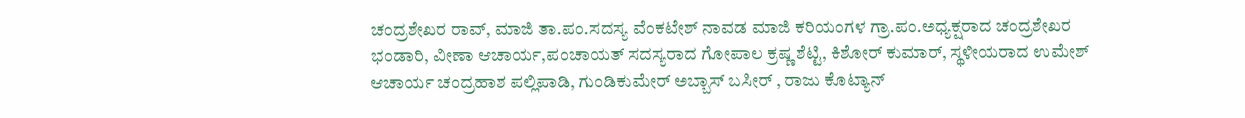ಚಂದ್ರಶೇಖರ ರಾವ್, ಮಾಜಿ ತಾ.ಪಂ.ಸದಸ್ಯ ವೆಂಕಟೇಶ್ ನಾವಡ ಮಾಜಿ ಕರಿಯಂಗಳ ಗ್ರಾ.ಪಂ.ಅಧ್ಯಕ್ಷರಾದ ಚಂದ್ರಶೇಖರ ಭಂಡಾರಿ, ವೀಣಾ ಆಚಾರ್ಯ,ಪಂಚಾಯತ್ ಸದಸ್ಯರಾದ ಗೋಪಾಲ ಕ್ರಷ್ಣ ಶೆಟ್ಟಿ, ಕಿಶೋರ್ ಕುಮಾರ್, ಸ್ಥಳೀಯರಾದ ಉಮೇಶ್ ಆಚಾರ್ಯ ಚಂದ್ರಹಾಶ ಪಲ್ಲಿಪಾಡಿ, ಗುಂಡಿಕುಮೇರ್ ಅಬ್ಬಾಸ್ ಬಸೀರ್ , ರಾಜು ಕೊಟ್ಯಾನ್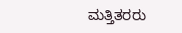ಮತ್ತಿತರರು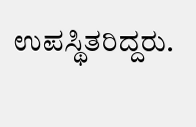ಉಪಸ್ಥಿತರಿದ್ದರು.